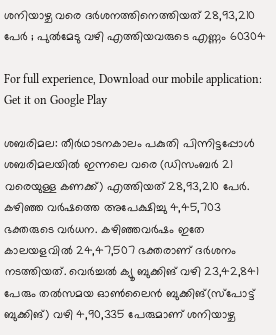ശനിയാഴ്ച വരെ ദർശനത്തിനെത്തിയത് 28,93,210 പേർ ; പുൽമേടു വഴി എത്തിയവരുടെ എണ്ണം 60304

For full experience, Download our mobile application:
Get it on Google Play

ശബരിമല: തീർഥാടനകാലം പകുതി പിന്നിട്ടപ്പോൾ ശബരിമലയിൽ ഇന്നലെ വരെ (ഡിസംബർ 21 വരെയുള്ള കണക്ക്) എത്തിയത് 28,93,210 പേർ. കഴിഞ്ഞ വർഷത്തെ അപേക്ഷിച്ചു 4,45,703 ഭക്തരുടെ വർധന. കഴിഞ്ഞവർഷം ഇതേ കാലയളവിൽ 24,47,507 ഭക്തരാണ് ദർശനം നടത്തിയത്. വെർച്ചൽ ക്യൂ ബുക്കിങ് വഴി 23,42,841 പേരും തൽസമയ ഓൺലൈൻ ബുക്കിങ്(സ്‌പോട്ട് ബുക്കിങ്) വഴി 4,90,335 പേരുമാണ് ശനിയാഴ്ച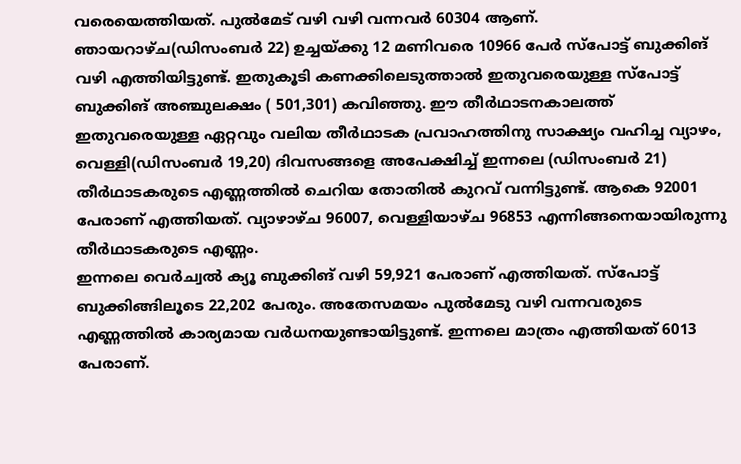വരെയെത്തിയത്. പുൽമേട് വഴി വഴി വന്നവർ 60304 ആണ്. ഞായറാഴ്ച(ഡിസംബർ 22) ഉച്ചയ്ക്കു 12 മണിവരെ 10966 പേർ സ്‌പോട്ട് ബുക്കിങ് വഴി എത്തിയിട്ടുണ്ട്. ഇതുകൂടി കണക്കിലെടുത്താൽ ഇതുവരെയുള്ള സ്‌പോട്ട് ബുക്കിങ് അഞ്ചുലക്ഷം ( 501,301) കവിഞ്ഞു. ഈ തീർഥാടനകാലത്ത് ഇതുവരെയുള്ള ഏറ്റവും വലിയ തീർഥാടക പ്രവാഹത്തിനു സാക്ഷ്യം വഹിച്ച വ്യാഴം, വെള്ളി(ഡിസംബർ 19,20) ദിവസങ്ങളെ അപേക്ഷിച്ച് ഇന്നലെ (ഡിസംബർ 21) തീർഥാടകരുടെ എണ്ണത്തിൽ ചെറിയ തോതിൽ കുറവ് വന്നിട്ടുണ്ട്. ആകെ 92001 പേരാണ് എത്തിയത്. വ്യാഴാഴ്ച 96007, വെള്ളിയാഴ്ച 96853 എന്നിങ്ങനെയായിരുന്നു തീർഥാടകരുടെ എണ്ണം.
ഇന്നലെ വെർച്വൽ ക്യൂ ബുക്കിങ് വഴി 59,921 പേരാണ് എത്തിയത്. സ്‌പോട്ട് ബുക്കിങ്ങിലൂടെ 22,202 പേരും. അതേസമയം പുൽമേടു വഴി വന്നവരുടെ എണ്ണത്തിൽ കാര്യമായ വർധനയുണ്ടായിട്ടുണ്ട്. ഇന്നലെ മാത്രം എത്തിയത് 6013 പേരാണ്.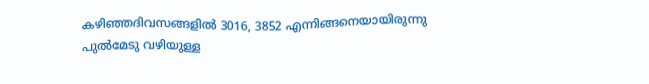കഴിഞ്ഞദിവസങ്ങളിൽ 3016, 3852 എന്നിങ്ങനെയായിരുന്നു പുൽമേടു വഴിയുള്ള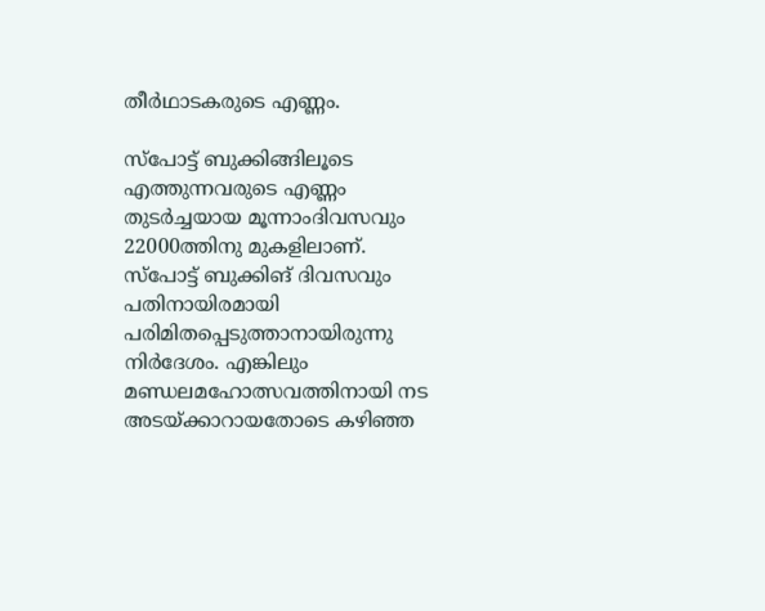തീർഥാടകരുടെ എണ്ണം.

സ്‌പോട്ട് ബുക്കിങ്ങിലൂടെ എത്തുന്നവരുടെ എണ്ണം തുടർച്ചയായ മൂന്നാംദിവസവും 22000ത്തിനു മുകളിലാണ്. സ്‌പോട്ട് ബുക്കിങ് ദിവസവും പതിനായിരമായി പരിമിതപ്പെടുത്താനായിരുന്നു നിർദേശം. എങ്കിലും മണ്ഡലമഹോത്സവത്തിനായി നട അടയ്ക്കാറായതോടെ കഴിഞ്ഞ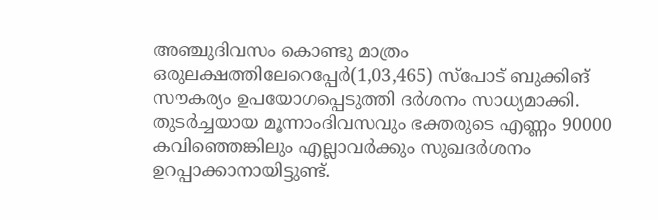അഞ്ചുദിവസം കൊണ്ടു മാത്രം ഒരുലക്ഷത്തിലേറെപ്പേർ(1,03,465) സ്‌പോട് ബുക്കിങ് സൗകര്യം ഉപയോഗപ്പെടുത്തി ദർശനം സാധ്യമാക്കി. തുടർച്ചയായ മൂന്നാംദിവസവും ഭക്തരുടെ എണ്ണം 90000 കവിഞ്ഞെങ്കിലും എല്ലാവർക്കും സുഖദർശനം ഉറപ്പാക്കാനായിട്ടുണ്ട്.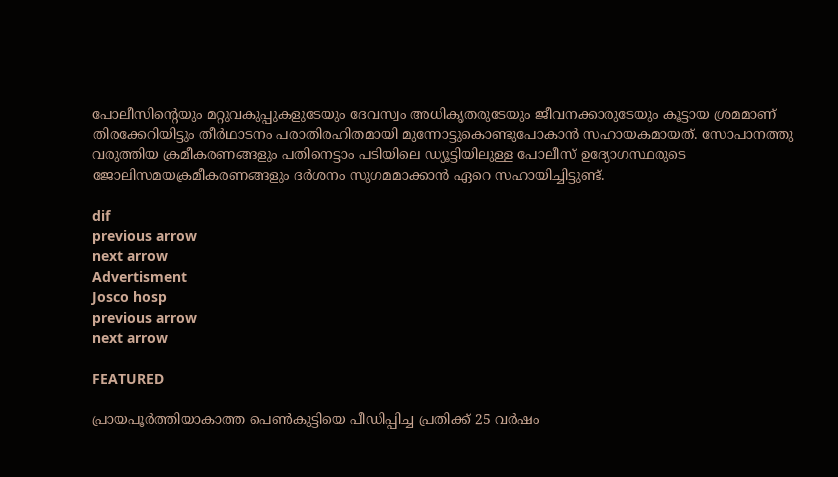പോലീസിന്റെയും മറ്റുവകുപ്പുകളുടേയും ദേവസ്വം അധികൃതരുടേയും ജീവനക്കാരുടേയും കൂട്ടായ ശ്രമമാണ് തിരക്കേറിയിട്ടും തീർഥാടനം പരാതിരഹിതമായി മുന്നോട്ടുകൊണ്ടുപോകാൻ സഹായകമായത്. സോപാനത്തു വരുത്തിയ ക്രമീകരണങ്ങളും പതിനെട്ടാം പടിയിലെ ഡ്യൂട്ടിയിലുള്ള പോലീസ് ഉദ്യോഗസ്ഥരുടെ ജോലിസമയക്രമീകരണങ്ങളും ദർശനം സുഗമമാക്കാൻ ഏറെ സഹായിച്ചിട്ടുണ്ട്.

dif
previous arrow
next arrow
Advertisment
Josco hosp
previous arrow
next arrow

FEATURED

പ്രായപൂർത്തിയാകാത്ത പെൺകുട്ടിയെ പീഡിപ്പിച്ച പ്രതിക്ക് 25 വർഷം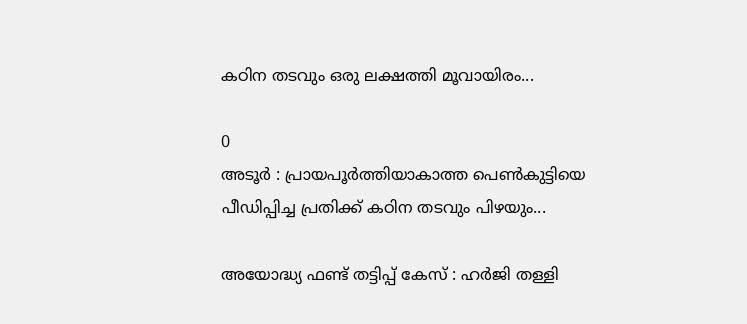കഠിന തടവും ഒരു ലക്ഷത്തി മൂവായിരം...

0
അടൂർ : പ്രായപൂർത്തിയാകാത്ത പെൺകുട്ടിയെ പീഡിപ്പിച്ച പ്രതിക്ക് കഠിന തടവും പിഴയും...

അയോദ്ധ്യ ഫണ്ട് തട്ടിപ്പ് കേസ് : ഹർജി തള്ളി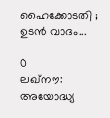ഹൈക്കോടതി ; ഉടൻ വാദം...

0
ലഖ്നൗ: അയോദ്ധ്യ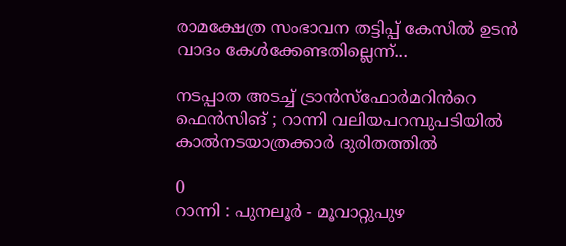രാമക്ഷേത്ര സംഭാവന തട്ടിപ്പ് കേസില്‍ ഉടന്‍ വാദം കേള്‍ക്കേണ്ടതില്ലെന്ന്...

നടപ്പാത അടച്ച് ട്രാൻസ്ഫോർമറിൻറെ ഫെൻസിങ് ; റാന്നി വലിയപറമ്പുപടിയിൽ കാൽനടയാത്രക്കാർ ദുരിതത്തിൽ

0
റാന്നി : പുനലൂർ - മൂവാറ്റുപുഴ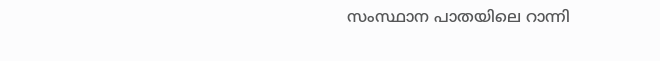സംസ്ഥാന പാതയിലെ റാന്നി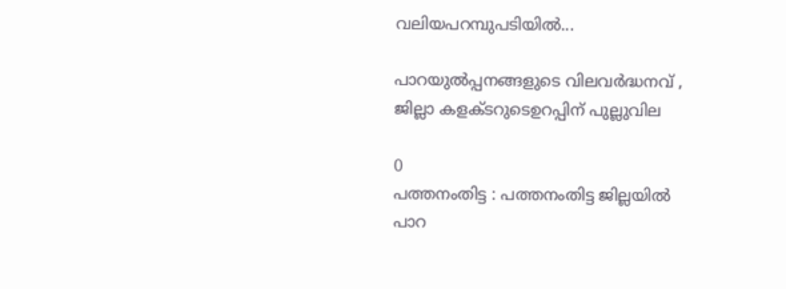വലിയപറമ്പുപടിയിൽ...

പാറയുൽപ്പനങ്ങളുടെ വിലവർദ്ധനവ് , ജില്ലാ കളക്ടറുടെഉറപ്പിന് പുല്ലുവില

0
പത്തനംതിട്ട : പത്തനംതിട്ട ജില്ലയിൽ പാറ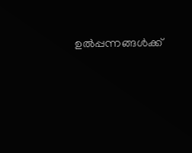ഉൽപ്പന്നങ്ങൾക്ക്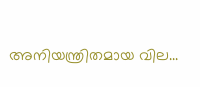അനിയന്ത്രിതമായ വില...